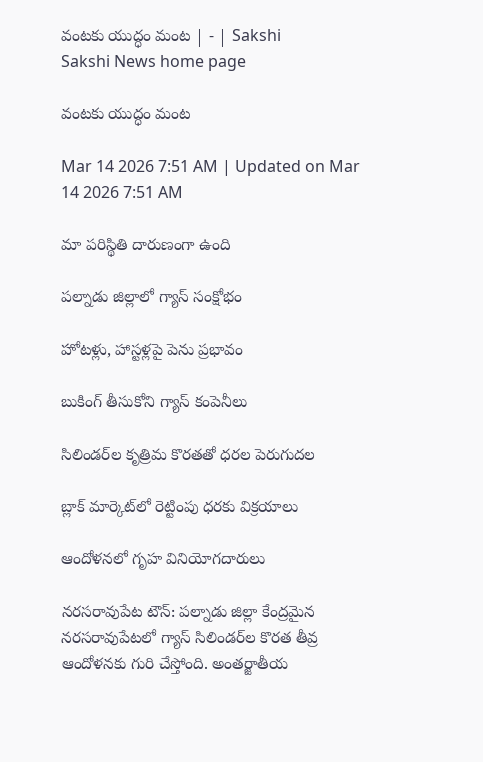వంటకు యుద్ధం మంట | - | Sakshi
Sakshi News home page

వంటకు యుద్ధం మంట

Mar 14 2026 7:51 AM | Updated on Mar 14 2026 7:51 AM

మా పరిస్థితి దారుణంగా ఉంది

పల్నాడు జిల్లాలో గ్యాస్‌ సంక్షోభం

హోటళ్లు, హాస్టళ్లపై పెను ప్రభావం

బుకింగ్‌ తీసుకోని గ్యాస్‌ కంపెనీలు

సిలిండర్‌ల కృత్రిమ కొరతతో ధరల పెరుగుదల

బ్లాక్‌ మార్కెట్‌లో రెట్టింపు ధరకు విక్రయాలు

ఆందోళనలో గృహ వినియోగదారులు

నరసరావుపేట టౌన్‌: పల్నాడు జిల్లా కేంద్రమైన నరసరావుపేటలో గ్యాస్‌ సిలిండర్‌ల కొరత తీవ్ర ఆందోళనకు గురి చేస్తోంది. అంతర్జాతీయ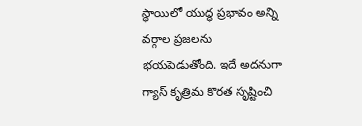స్థాయిలో యుద్ధ ప్రభావం అన్ని వర్గాల ప్రజలను భయపెడుతోంది. ఇదే అదనుగా గ్యాస్‌ కృత్రిమ కొరత సృష్టించి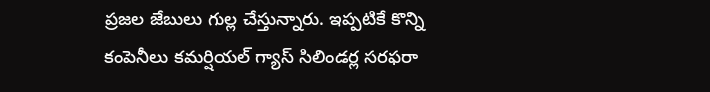ప్రజల జేబులు గుల్ల చేస్తున్నారు. ఇప్పటికే కొన్ని కంపెనీలు కమర్షియల్‌ గ్యాస్‌ సిలిండర్ల సరఫరా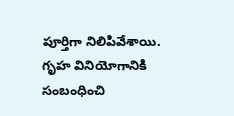పూర్తిగా నిలిపివేశాయి. గృహ వినియోగానికి సంబంధించి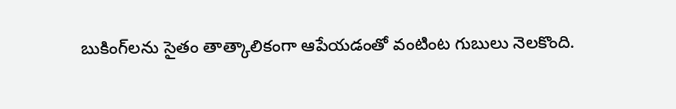బుకింగ్‌లను సైతం తాత్కాలికంగా ఆపేయడంతో వంటింట గుబులు నెలకొంది.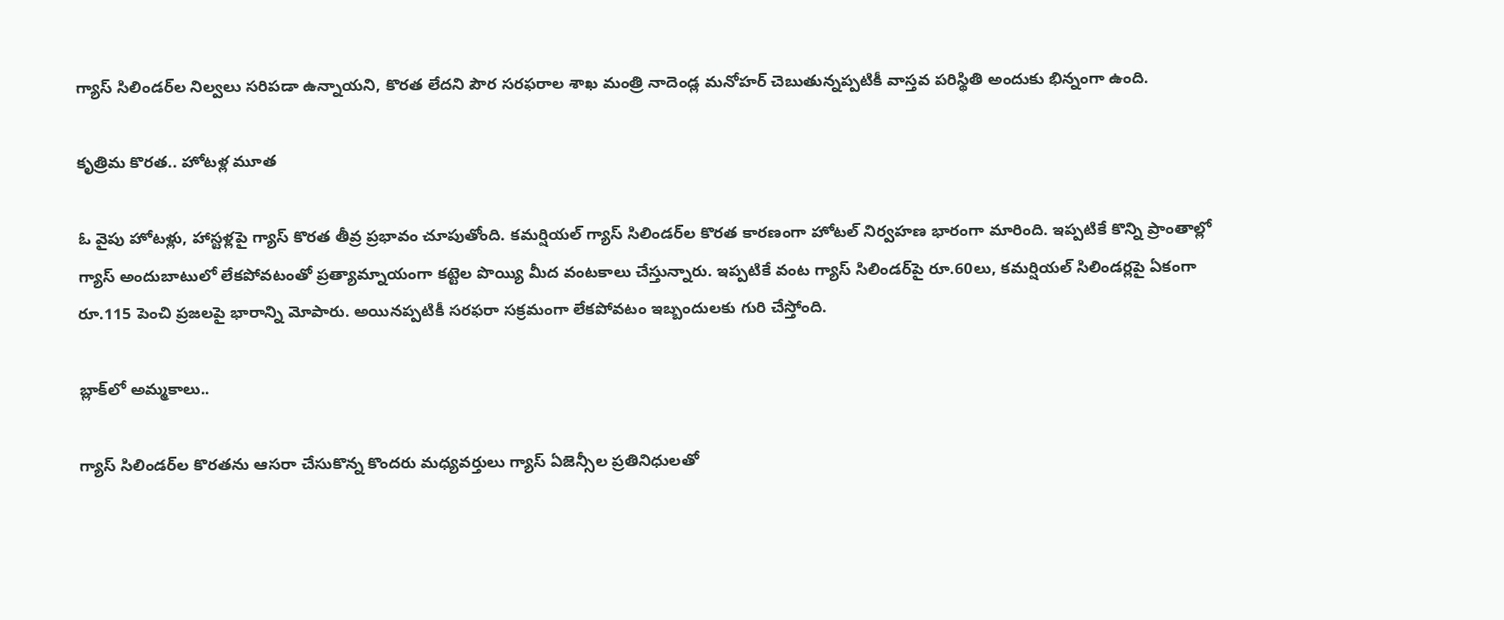గ్యాస్‌ సిలిండర్‌ల నిల్వలు సరిపడా ఉన్నాయని, కొరత లేదని పౌర సరఫరాల శాఖ మంత్రి నాదెండ్ల మనోహర్‌ చెబుతున్నప్పటికీ వాస్తవ పరిస్థితి అందుకు భిన్నంగా ఉంది.

కృత్రిమ కొరత.. హోటళ్ల మూత

ఓ వైపు హోటళ్లు, హాస్టళ్లపై గ్యాస్‌ కొరత తీవ్ర ప్రభావం చూపుతోంది. కమర్షియల్‌ గ్యాస్‌ సిలిండర్‌ల కొరత కారణంగా హోటల్‌ నిర్వహణ భారంగా మారింది. ఇప్పటికే కొన్ని ప్రాంతాల్లో గ్యాస్‌ అందుబాటులో లేకపోవటంతో ప్రత్యామ్నాయంగా కట్టెల పొయ్యి మీద వంటకాలు చేస్తున్నారు. ఇప్పటికే వంట గ్యాస్‌ సిలిండర్‌పై రూ.60లు, కమర్షియల్‌ సిలిండర్లపై ఏకంగా రూ.115 పెంచి ప్రజలపై భారాన్ని మోపారు. అయినప్పటికీ సరఫరా సక్రమంగా లేకపోవటం ఇబ్బందులకు గురి చేస్తోంది.

బ్లాక్‌లో అమ్మకాలు..

గ్యాస్‌ సిలిండర్‌ల కొరతను ఆసరా చేసుకొన్న కొందరు మధ్యవర్తులు గ్యాస్‌ ఏజెన్సీల ప్రతినిధులతో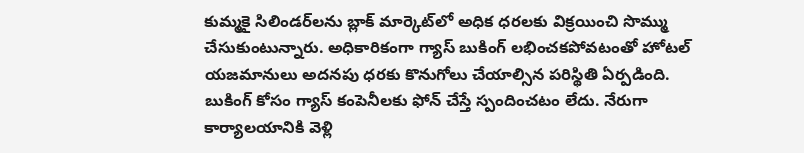కుమ్మకై సిలిండర్‌లను బ్లాక్‌ మార్కెట్‌లో అధిక ధరలకు విక్రయించి సొమ్ము చేసుకుంటున్నారు. అధికారికంగా గ్యాస్‌ బుకింగ్‌ లభించకపోవటంతో హోటల్‌ యజమానులు అదనపు ధరకు కొనుగోలు చేయాల్సిన పరిస్థితి ఏర్పడింది. బుకింగ్‌ కోసం గ్యాస్‌ కంపెనీలకు ఫోన్‌ చేస్తే స్పందించటం లేదు. నేరుగా కార్యాలయానికి వెళ్లి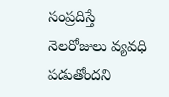సంప్రదిస్తే నెలరోజులు వ్యవధి పడుతోందని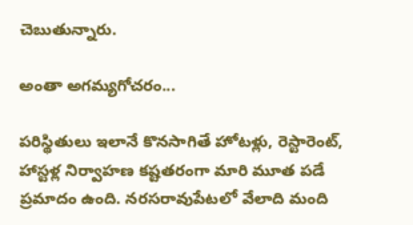చెబుతున్నారు.

అంతా అగమ్యగోచరం...

పరిస్థితులు ఇలానే కొనసాగితే హోటళ్లు, రెస్టారెంట్‌, హాస్టళ్ల నిర్వాహణ కష్టతరంగా మారి మూత పడే ప్రమాదం ఉంది. నరసరావుపేటలో వేలాది మంది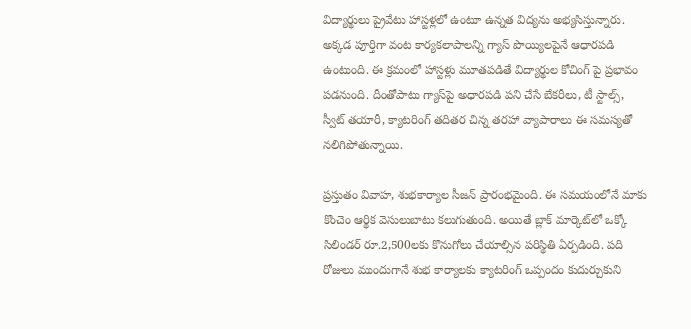విద్యార్థులు ప్రైవేటు హాస్టళ్లలో ఉంటూ ఉన్నత విద్యను అభ్యసిస్తున్నారు. అక్కడ పూర్తిగా వంట కార్యకలాపాలన్ని గ్యాస్‌ పొయ్యిలపైనే ఆధారపడి ఉంటుంది. ఈ క్రమంలో హాస్టళ్లు మూతపడితే విద్యార్థుల కోచింగ్‌ పై ప్రభావం పడనుంది. దీంతోపాటు గ్యాస్‌పై అధారపడి పని చేసే బేకరీలు, టీ స్టాల్స్‌, స్వీట్‌ తయారీ, క్యాటరింగ్‌ తదితర చిన్న తరహా వ్యాపారాలు ఈ సమస్యతో నలిగిపోతున్నాయి.

ప్రస్తుతం వివాహ, శుభకార్యాల సీజన్‌ ప్రారంభమైంది. ఈ సమయంలోనే మాకు కొంచెం ఆర్థిక వెసులుబాటు కలుగుతుంది. అయితే బ్లాక్‌ మార్కెట్‌లో ఒక్కో సిలిండర్‌ రూ.2,500లకు కొనుగోలు చేయాల్సిన పరిస్థితి ఏర్పడింది. పది రోజులు ముందుగానే శుభ కార్యాలకు క్యాటరింగ్‌ ఒప్పందం కుదుర్చుకుని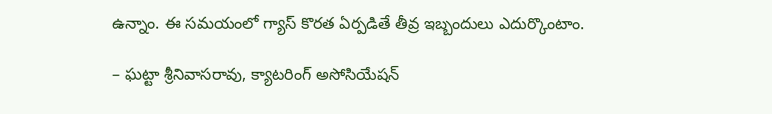ఉన్నాం. ఈ సమయంలో గ్యాస్‌ కొరత ఏర్పడితే తీవ్ర ఇబ్బందులు ఎదుర్కొంటాం.

– ఘట్టా శ్రీనివాసరావు, క్యాటరింగ్‌ అసోసియేషన్‌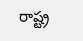రాష్ట్ర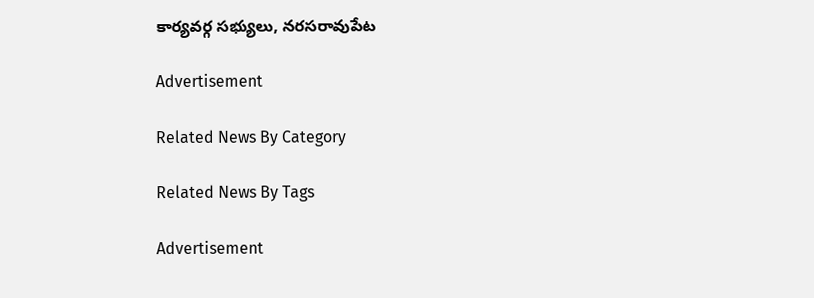కార్యవర్గ సభ్యులు, నరసరావుపేట

Advertisement

Related News By Category

Related News By Tags

Advertisement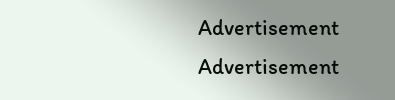Advertisement
Advertisement